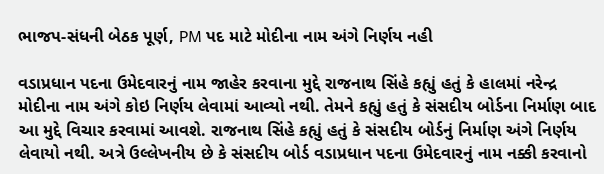ભાજપ-સંધની બેઠક પૂર્ણ, PM પદ માટે મોદીના નામ અંગે નિર્ણય નહી

વડાપ્રધાન પદના ઉમેદવારનું નામ જાહેર કરવાના મુદ્દે રાજનાથ સિંહે કહ્યું હતું કે હાલમાં નરેન્દ્ર મોદીના નામ અંગે કોઇ નિર્ણય લેવામાં આવ્યો નથી. તેમને કહ્યું હતું કે સંસદીય બોર્ડના નિર્માણ બાદ આ મુદ્દે વિચાર કરવામાં આવશે. રાજનાથ સિંહે કહ્યું હતું કે સંસદીય બોર્ડનું નિર્માણ અંગે નિર્ણય લેવાયો નથી. અત્રે ઉલ્લેખનીય છે કે સંસદીય બોર્ડ વડાપ્રધાન પદના ઉમેદવારનું નામ નક્કી કરવાનો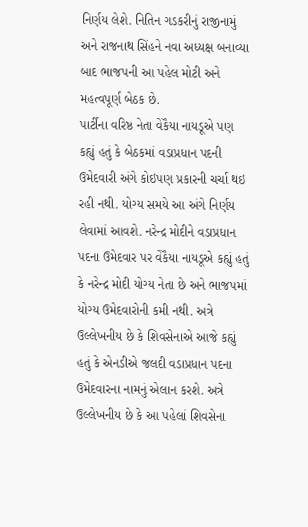નિર્ણય લેશે. નિતિન ગડકરીનું રાજીનામું અને રાજનાથ સિંહને નવા અધ્યક્ષ બનાવ્યા બાદ ભાજપની આ પહેલ મોટી અને મહત્વપૂર્ણ બેઠક છે.
પાર્ટીના વરિષ્ઠ નેતા વેંકૈયા નાયડૂએ પણ કહ્યું હતું કે બેઠકમાં વડાપ્રધાન પદની ઉમેદવારી અંગે કોઇપણ પ્રકારની ચર્ચા થઇ રહી નથી. યોગ્ય સમયે આ અંગે નિર્ણય લેવામાં આવશે. નરેન્દ્ર મોદીને વડાપ્રધાન પદના ઉમેદવાર પર વેંકૈયા નાયડૂએ કહ્યું હતું કે નરેન્દ્ર મોદી યોગ્ય નેતા છે અને ભાજપમાં યોગ્ય ઉમેદવારોની કમી નથી. અત્રે ઉલ્લેખનીય છે કે શિવસેનાએ આજે કહ્યું હતું કે એનડીએ જલદી વડાપ્રધાન પદના ઉમેદવારના નામનું એલાન કરશે. અત્રે ઉલ્લેખનીય છે કે આ પહેલાં શિવસેના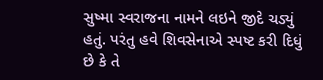સુષ્મા સ્વરાજના નામને લઇને જીદે ચડ્યું હતું. પરંતુ હવે શિવસેનાએ સ્પષ્ટ કરી દિધું છે કે તે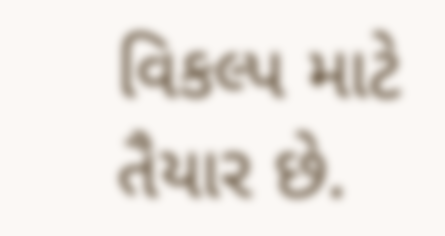વિકલ્પ માટે તૈયાર છે.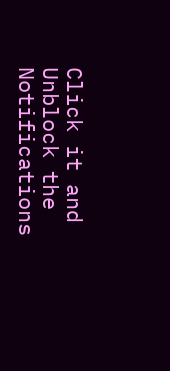Click it and Unblock the Notifications